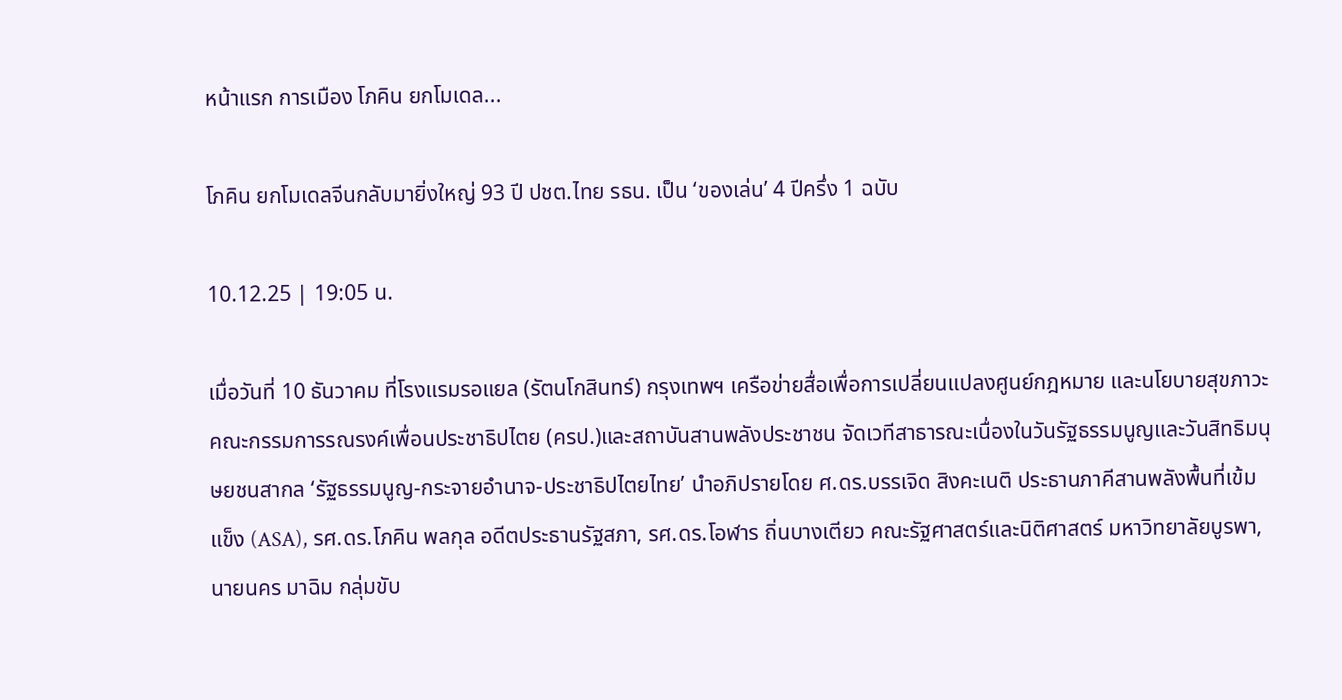หน้าแรก การเมือง โภคิน ยกโมเดล...

โภคิน ยกโมเดลจีนกลับมายิ่งใหญ่ 93 ปี ปชต.ไทย รธน. เป็น ‘ของเล่น’ 4 ปีครึ่ง 1 ฉบับ

10.12.25 | 19:05 น.

เมื่อวันที่ 10 ธันวาคม ที่โรงแรมรอแยล (รัตนโกสินทร์) กรุงเทพฯ เครือข่ายสื่อเพื่อการเปลี่ยนแปลงศูนย์กฎหมาย และนโยบายสุขภาวะ คณะกรรมการรณรงค์เพื่อนประชาธิปไตย (ครป.)และสถาบันสานพลังประชาชน จัดเวทีสาธารณะเนื่องในวันรัฐธรรมนูญและวันสิทธิมนุษยชนสากล ‘รัฐธรรมนูญ-กระจายอำนาจ-ประชาธิปไตยไทย’ นำอภิปรายโดย ศ.ดร.บรรเจิด สิงคะเนติ ประธานภาคีสานพลังพื้นที่เข้มแข็ง (ASA), รศ.ดร.โภคิน พลกุล อดีตประธานรัฐสภา, รศ.ดร.โอฬาร ถิ่นบางเตียว คณะรัฐศาสตร์และนิติศาสตร์ มหาวิทยาลัยบูรพา, นายนคร มาฉิม กลุ่มขับ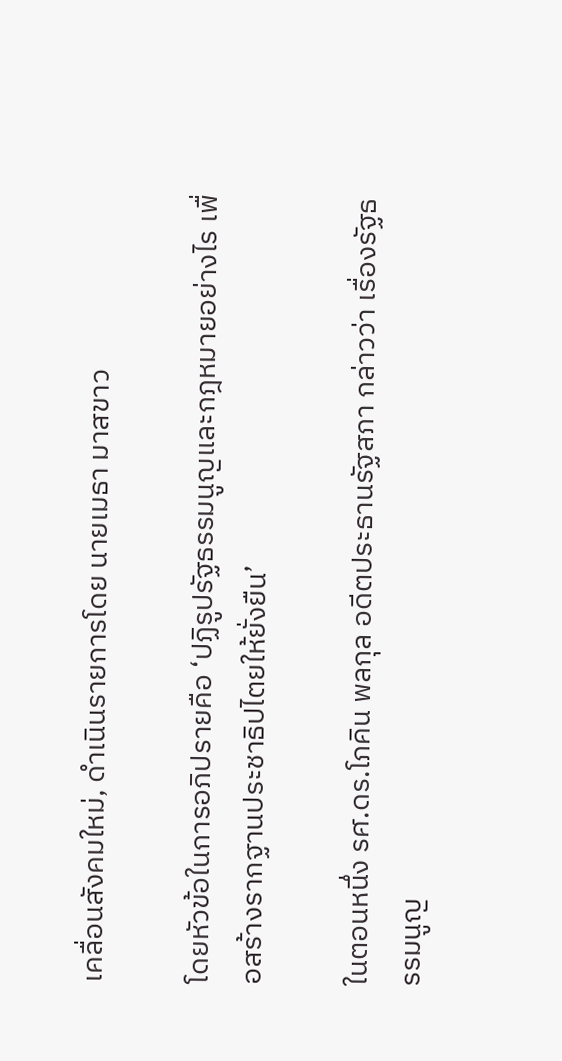เคลื่อนสังคมใหม่, ดำเนินรายการโดย นายเมธา มาสขาว

โดยหัวข้อในการอภิปรายคือ ‘ปฏิรูปรัฐธรรมนูญและกฎหมายอย่างไร เพื่อสร้างรากฐานประชาธิปไตยให้ยั่งยืน’

ในตอนหนึ่ง รศ.ดร.โภคิน พลกุล อดีตประธานรัฐสภา กล่าวว่า เรื่องรัฐธรรมนูญ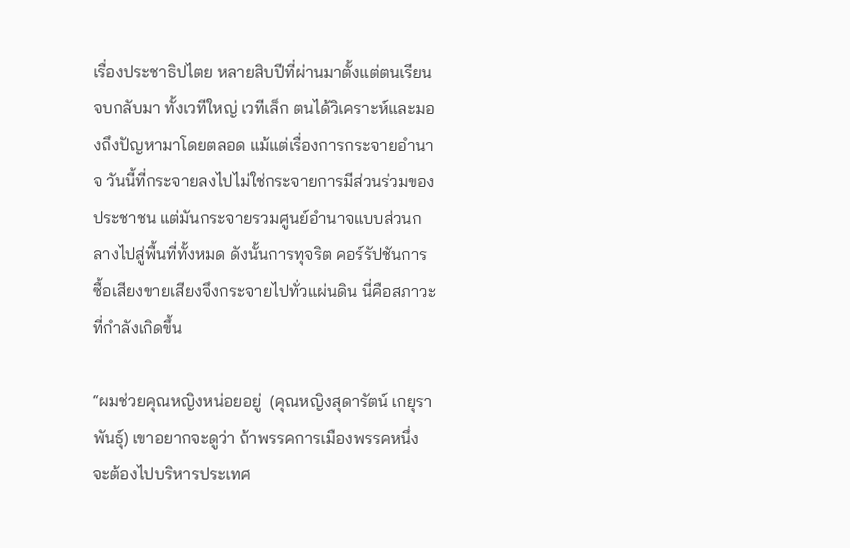เรื่องประชาธิปไตย หลายสิบปีที่ผ่านมาตั้งแต่ตนเรียนจบกลับมา ทั้งเวทีใหญ่ เวทีเล็ก ตนได้วิเคราะห์และมองถึงปัญหามาโดยตลอด แม้แต่เรื่องการกระจายอำนาจ วันนี้ที่กระจายลงไปไม่ใช่กระจายการมีส่วนร่วมของประชาชน แต่มันกระจายรวมศูนย์อำนาจแบบส่วนกลางไปสู่พื้นที่ทั้งหมด ดังนั้นการทุจริต คอร์รัปชันการซื้อเสียงขายเสียงจึงกระจายไปทั่วแผ่นดิน นี่คือสภาวะที่กำลังเกิดขึ้น

“ผมช่วยคุณหญิงหน่อยอยู่  (คุณหญิงสุดารัตน์ เกยุราพันธุ์) เขาอยากจะดูว่า ถ้าพรรคการเมืองพรรคหนึ่งจะต้องไปบริหารประเทศ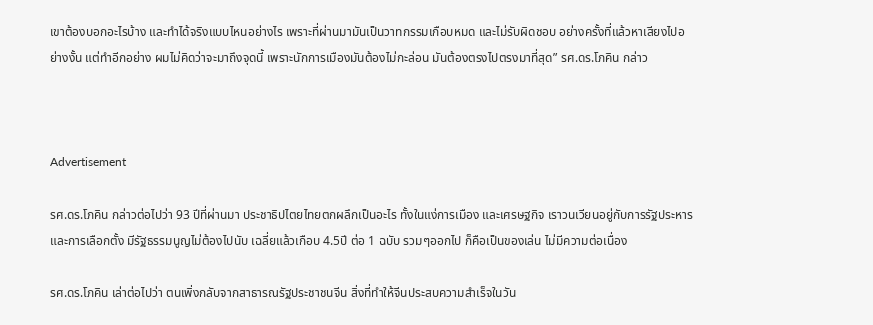เขาต้องบอกอะไรบ้าง และทำได้จริงแบบไหนอย่างไร เพราะที่ผ่านมามันเป็นวาทกรรมเกือบหมด และไม่รับผิดชอบ อย่างครั้งที่แล้วหาเสียงไปอย่างงั้น แต่ทำอีกอย่าง ผมไม่คิดว่าจะมาถึงจุดนี้ เพราะนักการเมืองมันต้องไม่กะล่อน มันต้องตรงไปตรงมาที่สุด” รศ.ดร.โภคิน กล่าว



Advertisement

รศ.ดร.โภคิน กล่าวต่อไปว่า 93 ปีที่ผ่านมา ประชาธิปไตยไทยตกผลึกเป็นอะไร ทั้งในแง่การเมือง และเศรษฐกิจ เราวนเวียนอยู่กับการรัฐประหารและการเลือกตั้ง มีรัฐธรรมนูญไม่ต้องไปนับ เฉลี่ยแล้วเกือบ 4.5ปี ต่อ 1 ฉบับ รวมๆออกไป ก็คือเป็นของเล่น ไม่มีความต่อเนื่อง

รศ.ดร.โภคิน เล่าต่อไปว่า ตนเพิ่งกลับจากสาธารณรัฐประชาชนจีน สิ่งที่ทำให้จีนประสบความสำเร็จในวัน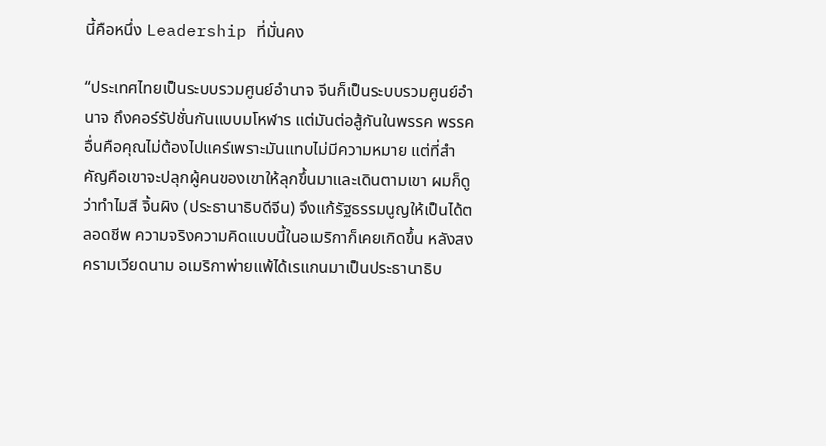นี้คือหนึ่ง Leadership ที่มั่นคง

“ประเทศไทยเป็นระบบรวมศูนย์อำนาจ จีนก็เป็นระบบรวมศูนย์อำนาจ ถึงคอร์รัปชั่นกันแบบมโหฬาร แต่มันต่อสู้กันในพรรค พรรคอื่นคือคุณไม่ต้องไปแคร์เพราะมันแทบไม่มีความหมาย แต่ที่สำคัญคือเขาจะปลุกผู้คนของเขาให้ลุกขึ้นมาและเดินตามเขา ผมก็ดูว่าทำไมสี จิ้นผิง (ประธานาธิบดีจีน) จึงแก้รัฐธรรมนูญให้เป็นได้ตลอดชีพ ความจริงความคิดแบบนี้ในอเมริกาก็เคยเกิดขึ้น หลังสงครามเวียดนาม อเมริกาพ่ายแพ้ได้เรแกนมาเป็นประธานาธิบ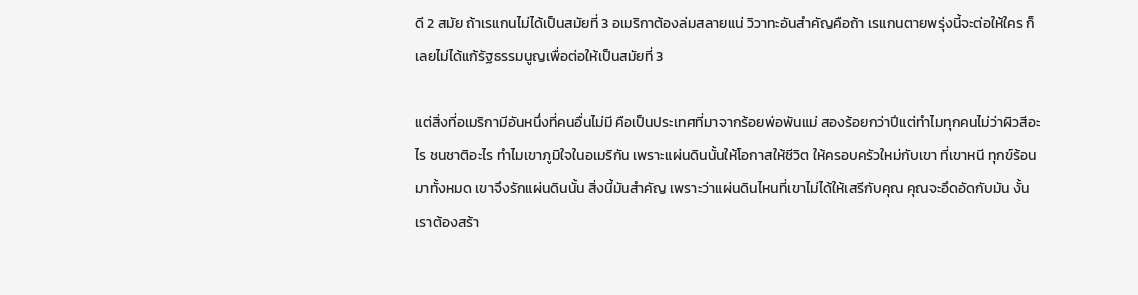ดี 2 สมัย ถ้าเรแกนไม่ได้เป็นสมัยที่ 3 อเมริกาต้องล่มสลายแน่ วิวาทะอันสำคัญคือถ้า เรแกนตายพรุ่งนี้จะต่อให้ใคร ก็เลยไม่ได้แก้รัฐธรรมนูญเพื่อต่อให้เป็นสมัยที่ 3

แต่สิ่งที่อเมริกามีอันหนึ่งที่คนอื่นไม่มี คือเป็นประเทศที่มาจากร้อยพ่อพันแม่ สองร้อยกว่าปีแต่ทำไมทุกคนไม่ว่าผิวสีอะไร ชนชาติอะไร ทำไมเขาภูมิใจในอเมริกัน เพราะแผ่นดินนั้นให้โอกาสให้ชีวิต ให้ครอบครัวใหม่กับเขา ที่เขาหนี ทุกข์ร้อนมาทั้งหมด เขาจึงรักแผ่นดินนั้น สิ่งนี้มันสำคัญ เพราะว่าแผ่นดินไหนที่เขาไม่ได้ให้เสรีกับคุณ คุณจะอึดอัดกับมัน งั้นเราต้องสร้า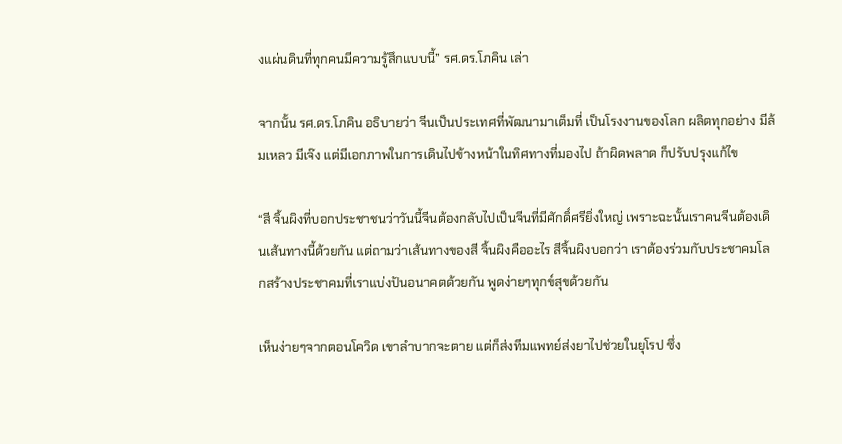งแผ่นดินที่ทุกคนมีความรู้สึกแบบนี้” รศ.ดร.โภคิน เล่า

จากนั้น รศ.ดร.โภคิน อธิบายว่า จีนเป็นประเทศที่พัฒนามาเต็มที่ เป็นโรงงานของโลก ผลิตทุกอย่าง มีล้มเหลว มีเจ๊ง แต่มีเอกภาพในการเดินไปข้างหน้าในทิศทางที่มองไป ถ้าผิดพลาด ก็ปรับปรุงแก้ไข

“สี จิ้นผิงที่บอกประชาชนว่าวันนี้จีนต้องกลับไปเป็นจีนที่มีศักดิ์ศรียิ่งใหญ่ เพราะฉะนั้นเราคนจีนต้องเดินเส้นทางนี้ด้วยกัน แต่ถามว่าเส้นทางของสี จิ้นผิงคืออะไร สีจิ้นผิงบอกว่า เราต้องร่วมกับประชาคมโลกสร้างประชาคมที่เราแบ่งปันอนาคตด้วยกัน พูดง่ายๆทุกข์สุขด้วยกัน

เห็นง่ายๆจากตอนโควิด เขาลำบากจะตาย แต่ก็ส่งทีมแพทย์ส่งยาไปช่วยในยุโรป ซึ่ง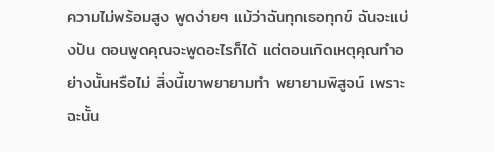ความไม่พร้อมสูง พูดง่ายๆ แม้ว่าฉันทุกเธอทุกข์ ฉันจะแบ่งปัน ตอนพูดคุณจะพูดอะไรก็ได้ แต่ตอนเกิดเหตุคุณทำอย่างนั้นหรือไม่ สิ่งนี้เขาพยายามทำ พยายามพิสูจน์ เพราะฉะนั้น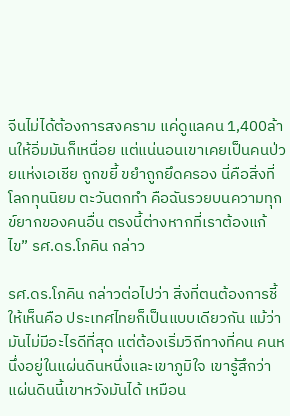จีนไม่ได้ต้องการสงคราม แค่ดูแลคน 1,400ล้านให้อิ่มมันก็เหนื่อย แต่แน่นอนเขาเคยเป็นคนป่วยแห่งเอเชีย ถูกขยี้ ขยำถูกยึดครอง นี่คือสิ่งที่โลกทุนนิยม ตะวันตกทำ คือฉันรวยบนความทุกข์ยากของคนอื่น ตรงนี้ต่างหากที่เราต้องแก้ไข” รศ.ดร.โภคิน กล่าว

รศ.ดร.โภคิน กล่าวต่อไปว่า สิ่งที่ตนต้องการชี้ให้เห็นคือ ประเทศไทยก็เป็นแบบเดียวกัน แม้ว่ามันไม่มีอะไรดีที่สุด แต่ต้องเริ่มวิถีทางที่คน คนหนึ่งอยู่ในแผ่นดินหนึ่งและเขาภูมิใจ เขารู้สึกว่าแผ่นดินนี้เขาหวังมันได้ เหมือน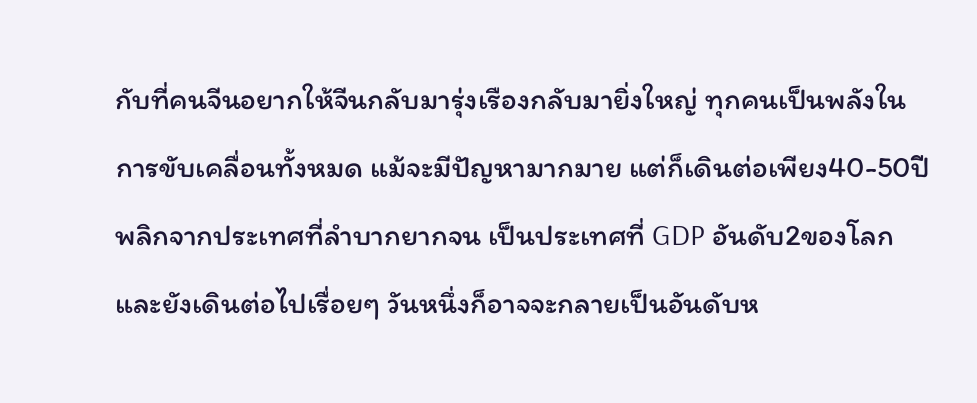กับที่คนจีนอยากให้จีนกลับมารุ่งเรืองกลับมายิ่งใหญ่ ทุกคนเป็นพลังในการขับเคลื่อนทั้งหมด แม้จะมีปัญหามากมาย แต่ก็เดินต่อเพียง40-50ปี พลิกจากประเทศที่ลำบากยากจน เป็นประเทศที่ GDP อันดับ2ของโลกและยังเดินต่อไปเรื่อยๆ วันหนึ่งก็อาจจะกลายเป็นอันดับห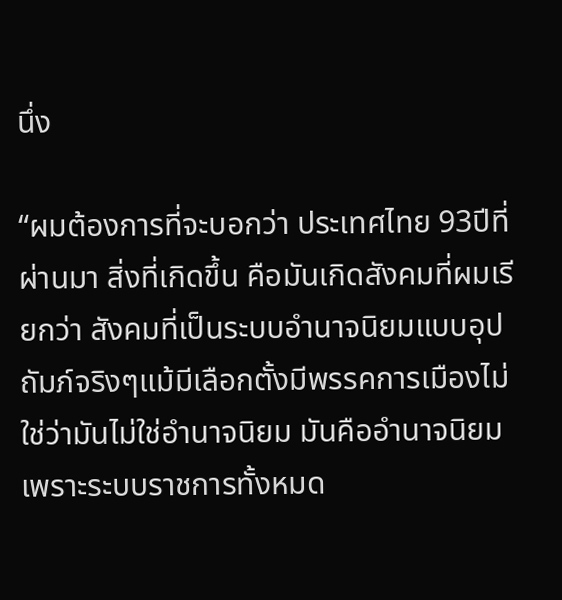นึ่ง

“ผมต้องการที่จะบอกว่า ประเทศไทย 93ปีที่ผ่านมา สิ่งที่เกิดขึ้น คือมันเกิดสังคมที่ผมเรียกว่า สังคมที่เป็นระบบอำนาจนิยมแบบอุปถัมภ์จริงๆแม้มีเลือกตั้งมีพรรคการเมืองไม่ใช่ว่ามันไม่ใช่อำนาจนิยม มันคืออำนาจนิยม เพราะระบบราชการทั้งหมด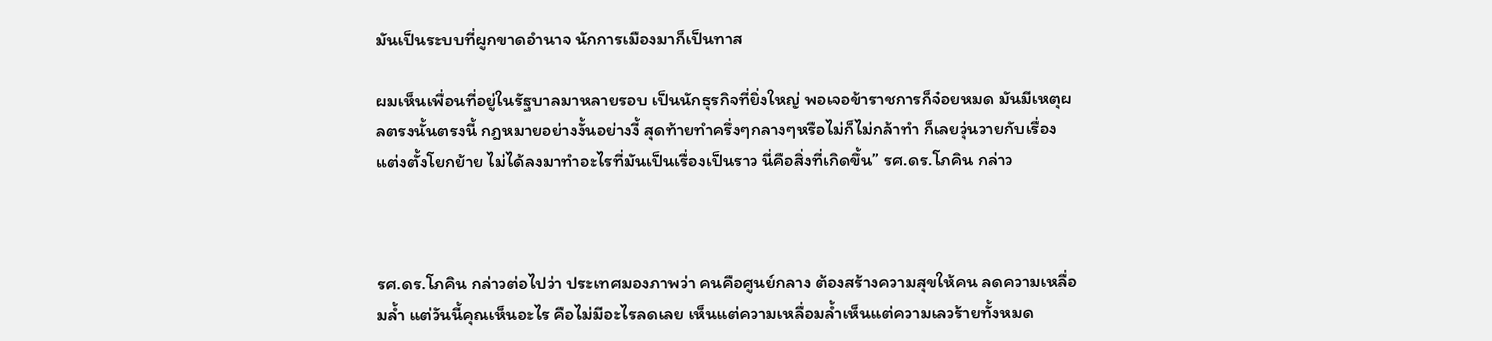มันเป็นระบบที่ผูกขาดอำนาจ นักการเมืองมาก็เป็นทาส

ผมเห็นเพื่อนที่อยู่ในรัฐบาลมาหลายรอบ เป็นนักธุรกิจที่ยิ่งใหญ่ พอเจอข้าราชการก็จ๋อยหมด มันมีเหตุผลตรงนั้นตรงนี้ กฎหมายอย่างงั้นอย่างงี้ สุดท้ายทำครึ่งๆกลางๆหรือไม่ก็ไม่กล้าทำ ก็เลยวุ่นวายกับเรื่องแต่งตั้งโยกย้าย ไม่ได้ลงมาทำอะไรที่มันเป็นเรื่องเป็นราว นี่คือสิ่งที่เกิดขึ้น” รศ.ดร.โภคิน กล่าว



รศ.ดร.โภคิน กล่าวต่อไปว่า ประเทศมองภาพว่า คนคือศูนย์กลาง ต้องสร้างความสุขให้คน ลดความเหลื่อมล้ำ แต่วันนี้คุณเห็นอะไร คือไม่มีอะไรลดเลย เห็นแต่ความเหลื่อมล้ำเห็นแต่ความเลวร้ายทั้งหมด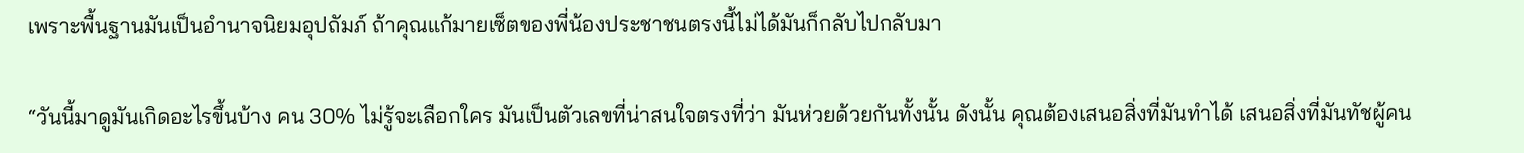เพราะพื้นฐานมันเป็นอำนาจนิยมอุปถัมภ์ ถ้าคุณแก้มายเซ็ตของพี่น้องประชาชนตรงนี้ไม่ได้มันก็กลับไปกลับมา

“วันนี้มาดูมันเกิดอะไรขึ้นบ้าง คน 30% ไม่รู้จะเลือกใคร มันเป็นตัวเลขที่น่าสนใจตรงที่ว่า มันห่วยด้วยกันทั้งนั้น ดังนั้น คุณต้องเสนอสิ่งที่มันทำได้ เสนอสิ่งที่มันทัชผู้คน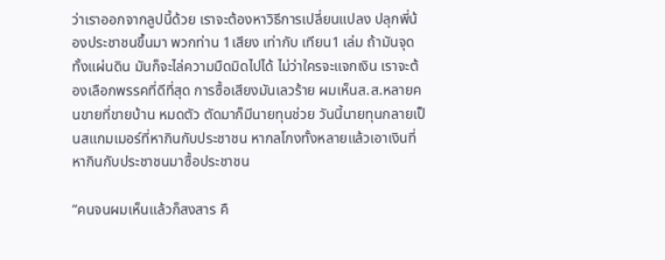ว่าเราออกจากลูปนี้ด้วย เราจะต้องหาวิธีการเปลี่ยนแปลง ปลุกพี่น้องประชาชนขึ้นมา พวกท่าน 1เสียง เท่ากับ เทียน1 เล่ม ถ้ามันจุดทั้งแผ่นดิน มันก็จะไล่ความมืดมิดไปได้ ไม่ว่าใครจะแจกเงิน เราจะต้องเลือกพรรคที่ดีที่สุด การซื้อเสียงมันเลวร้าย ผมเห็นส.ส.หลายคนขายที่ขายบ้าน หมดตัว ตัดมาก็มีนายทุนช่วย วันนี้นายทุนกลายเป็นสแกมเมอร์ที่หากินกับประชาชน หากลโกงทั้งหลายแล้วเอาเงินที่หากินกับประชาชนมาซื้อประชาชน

“คนจนผมเห็นแล้วก็สงสาร คื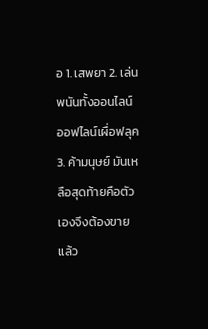อ 1. เสพยา 2. เล่นพนันทั้งออนไลน์ ออฟไลน์เผื่อฟลุค 3. ค้ามนุษย์ มันเหลือสุดท้ายคือตัวเองจึงต้องขายแล้ว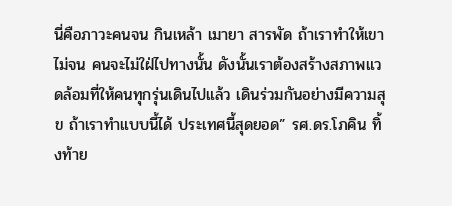นี่คือภาวะคนจน กินเหล้า เมายา สารพัด ถ้าเราทำให้เขาไม่จน คนจะไม่ใฝ่ไปทางนั้น ดังนั้นเราต้องสร้างสภาพแวดล้อมที่ให้คนทุกรุ่นเดินไปแล้ว เดินร่วมกันอย่างมีความสุข ถ้าเราทำแบบนี้ได้ ประเทศนี้สุดยอด” รศ.ดร.โภคิน ทิ้งท้าย